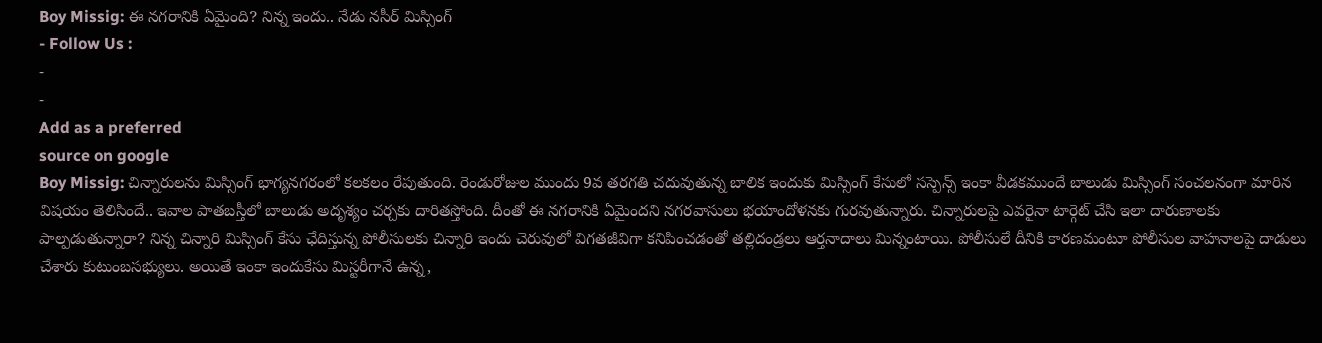Boy Missig: ఈ నగరానికి ఏమైంది? నిన్న ఇందు.. నేడు నసీర్ మిస్సింగ్
- Follow Us :
-
-
Add as a preferred
source on google
Boy Missig: చిన్నారులను మిస్సింగ్ భాగ్యనగరంలో కలకలం రేపుతుంది. రెండురోజుల ముందు 9వ తరగతి చదువుతున్న బాలిక ఇందుకు మిస్సింగ్ కేసులో సస్పెన్స్ ఇంకా వీడకముందే బాలుడు మిస్సింగ్ సంచలనంగా మారిన విషయం తెలిసిందే.. ఇవాల పాతబస్తీలో బాలుడు అదృశ్యం చర్చకు దారితస్తోంది. దీంతో ఈ నగరానికి ఏమైందని నగరవాసులు భయాందోళనకు గురవుతున్నారు. చిన్నారులపై ఎవరైనా టార్గెట్ చేసి ఇలా దారుణాలకు పాల్పడుతున్నారా? నిన్న చిన్నారి మిస్సింగ్ కేసు ఛేదిస్తున్న పోలీసులకు చిన్నారి ఇందు చెరువులో విగతజీవిగా కనిపించడంతో తల్లిదండ్రలు ఆర్తనాదాలు మిన్నంటాయి. పోలీసులే దీనికి కారణమంటూ పోలీసుల వాహనాలపై దాడులు చేశారు కుటుంబసభ్యులు. అయితే ఇంకా ఇందుకేసు మిస్టరీగానే ఉన్న,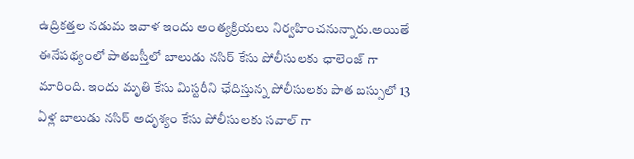ఉద్రికత్తల నడుమ ఇవాళ ఇందు అంత్యక్రియలు నిర్వహించనున్నారు.అయితే ఈనేపథ్యంలో పాతబస్తీలో బాలుడు నసిర్ కేసు పోలీసులకు ఛాలెంజ్ గా మారింది. ఇందు మృతి కేసు మిస్టరీని ఛేదిస్తున్న పోలీసులకు పాత బస్సులో 13 ఏళ్ల బాలుడు నసిర్ అదృశ్యం కేసు పోలీసులకు సవాల్ గా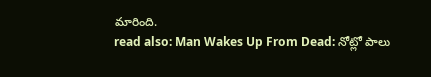మారింది.
read also: Man Wakes Up From Dead: నోట్లో పాలు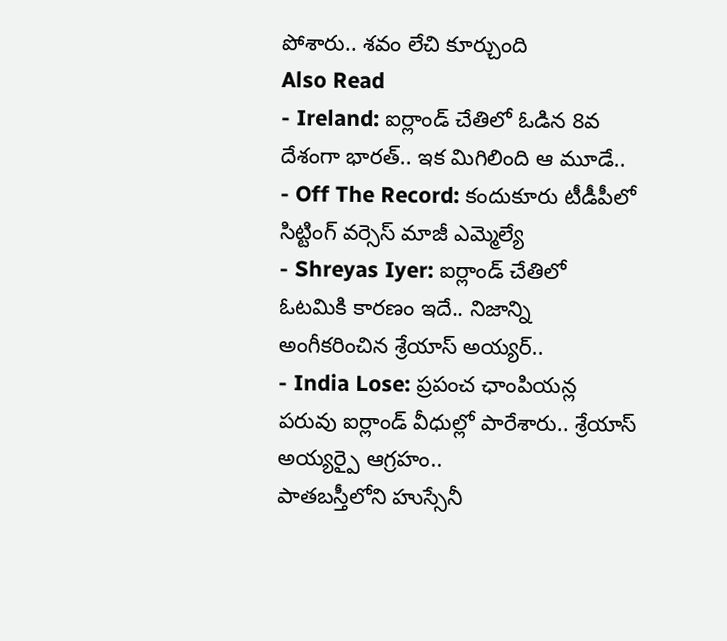పోశారు.. శవం లేచి కూర్చుంది
Also Read
- Ireland: ఐర్లాండ్ చేతిలో ఓడిన 8వ దేశంగా భారత్.. ఇక మిగిలింది ఆ మూడే..
- Off The Record: కందుకూరు టీడీపీలో సిట్టింగ్ వర్సెస్ మాజీ ఎమ్మెల్యే
- Shreyas Iyer: ఐర్లాండ్ చేతిలో ఓటమికి కారణం ఇదే.. నిజాన్ని అంగీకరించిన శ్రేయాస్ అయ్యర్..
- India Lose: ప్రపంచ ఛాంపియన్ల పరువు ఐర్లాండ్ వీధుల్లో పారేశారు.. శ్రేయాస్ అయ్యర్పై ఆగ్రహం..
పాతబస్తీలోని హుస్సేనీ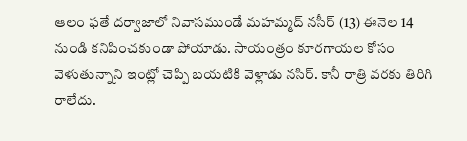ఆలం ఫతే దర్వాజాలో నివాసముండే మహమ్మద్ నసీర్ (13) ఈనెల 14 నుండి కనిపించకుండా పోయాడు. సాయంత్రం కూరగాయల కోసం వెళుతున్నాని ఇంట్లో చెప్పి బయటికి వెళ్లాడు నసిర్. కానీ రాత్రి వరకు తిరిగి రాలేదు.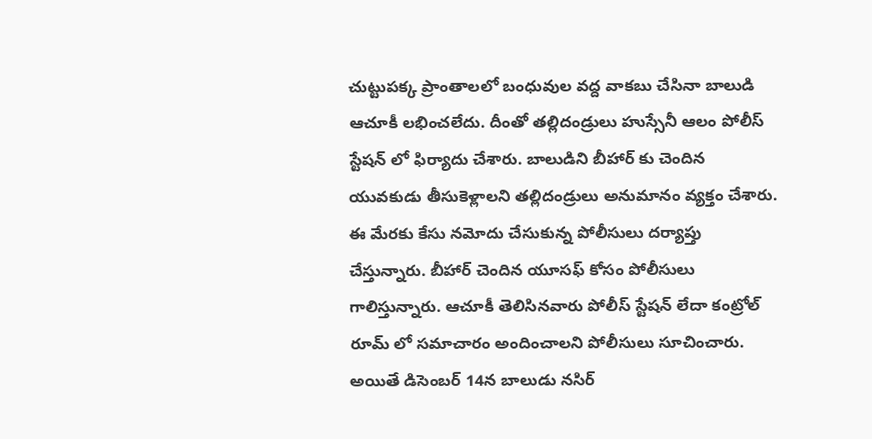చుట్టుపక్క ప్రాంతాలలో బంధువుల వద్ద వాకబు చేసినా బాలుడి ఆచూకీ లభించలేదు. దీంతో తల్లిదండ్రులు హుస్సేనీ ఆలం పోలీస్ స్టేషన్ లో ఫిర్యాదు చేశారు. బాలుడిని బీహార్ కు చెందిన యువకుడు తీసుకెళ్లాలని తల్లిదండ్రులు అనుమానం వ్యక్తం చేశారు. ఈ మేరకు కేసు నమోదు చేసుకున్న పోలీసులు దర్యాప్తు చేస్తున్నారు. బీహార్ చెందిన యూసఫ్ కోసం పోలీసులు గాలిస్తున్నారు. ఆచూకీ తెలిసినవారు పోలీస్ స్టేషన్ లేదా కంట్రోల్ రూమ్ లో సమాచారం అందించాలని పోలీసులు సూచించారు. అయితే డిసెంబర్ 14న బాలుడు నసిర్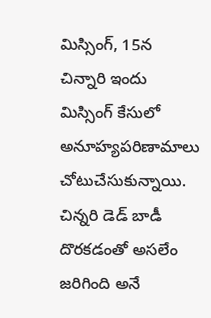మిస్సింగ్, 15న చిన్నారి ఇందు మిస్సింగ్ కేసులో అనూహ్యపరిణామాలు చోటుచేసుకున్నాయి. చిన్నరి డెడ్ బాడీ దొరకడంతో అసలేం జరిగింది అనే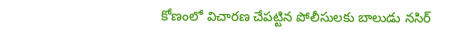కోణంలో విచారణ చేపట్టిన పోలీసులకు బాలుడు నసిర్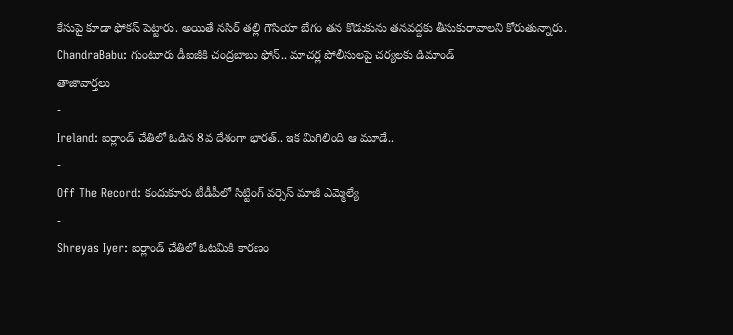కేసుపై కూడా ఫోకస్ పెట్టారు. అయితే నసిర్ తల్లి గౌసియా బేగం తన కొడుకును తనవద్దకు తీసుకురావాలని కోరుతున్నారు.
ChandraBabu: గుంటూరు డీఐజీకి చంద్రబాబు ఫోన్.. మాచర్ల పోలీసులపై చర్యలకు డిమాండ్
తాజావార్తలు
-
Ireland: ఐర్లాండ్ చేతిలో ఓడిన 8వ దేశంగా భారత్.. ఇక మిగిలింది ఆ మూడే..
-
Off The Record: కందుకూరు టీడీపీలో సిట్టింగ్ వర్సెస్ మాజీ ఎమ్మెల్యే
-
Shreyas Iyer: ఐర్లాండ్ చేతిలో ఓటమికి కారణం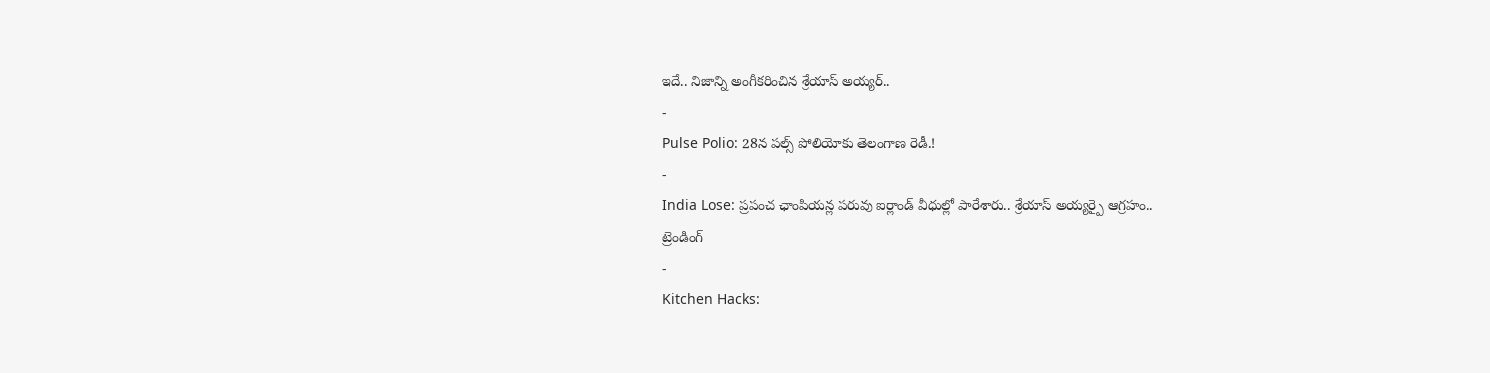ఇదే.. నిజాన్ని అంగీకరించిన శ్రేయాస్ అయ్యర్..
-
Pulse Polio: 28న పల్స్ పోలియోకు తెలంగాణ రెడీ.!
-
India Lose: ప్రపంచ ఛాంపియన్ల పరువు ఐర్లాండ్ వీధుల్లో పారేశారు.. శ్రేయాస్ అయ్యర్పై ఆగ్రహం..
ట్రెండింగ్
-
Kitchen Hacks: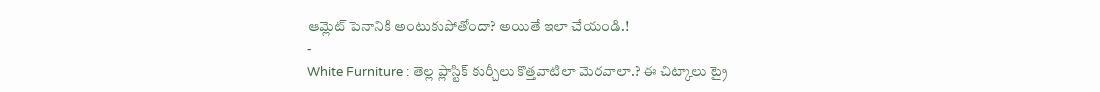ఆమ్లెట్ పెనానికి అంటుకుపోతోందా? అయితే ఇలా చేయండి.!
-
White Furniture : తెల్ల ప్లాస్టిక్ కుర్చీలు కొత్తవాటిలా మెరవాలా.? ఈ చిట్కాలు ట్రై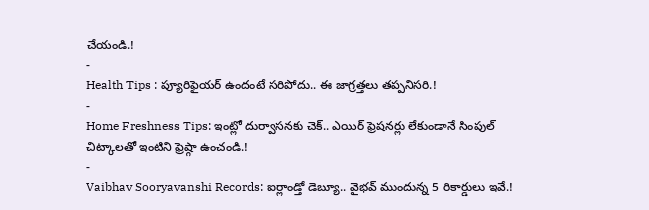చేయండి.!
-
Health Tips : ప్యూరిఫైయర్ ఉందంటే సరిపోదు.. ఈ జాగ్రత్తలు తప్పనిసరి.!
-
Home Freshness Tips: ఇంట్లో దుర్వాసనకు చెక్.. ఎయిర్ ఫ్రెషనర్లు లేకుండానే సింపుల్ చిట్కాలతో ఇంటిని ఫ్రెష్గా ఉంచండి.!
-
Vaibhav Sooryavanshi Records: ఐర్లాండ్తో డెబ్యూ.. వైభవ్ ముందున్న 5 రికార్డులు ఇవే.!